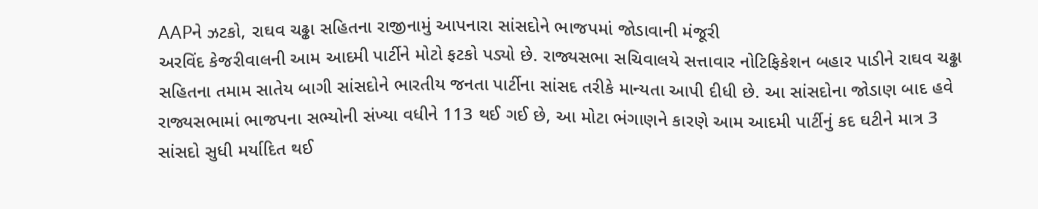AAPને ઝટકો, રાઘવ ચઢ્ઢા સહિતના રાજીનામું આપનારા સાંસદોને ભાજપમાં જોડાવાની મંજૂરી
અરવિંદ કેજરીવાલની આમ આદમી પાર્ટીને મોટો ફટકો પડ્યો છે. રાજ્યસભા સચિવાલયે સત્તાવાર નોટિફિકેશન બહાર પાડીને રાઘવ ચઢ્ઢા સહિતના તમામ સાતેય બાગી સાંસદોને ભારતીય જનતા પાર્ટીના સાંસદ તરીકે માન્યતા આપી દીધી છે. આ સાંસદોના જોડાણ બાદ હવે રાજ્યસભામાં ભાજપના સભ્યોની સંખ્યા વધીને 113 થઈ ગઈ છે, આ મોટા ભંગાણને કારણે આમ આદમી પાર્ટીનું કદ ઘટીને માત્ર 3 સાંસદો સુધી મર્યાદિત થઈ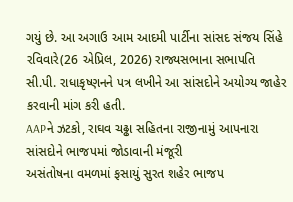ગયું છે. આ અગાઉ આમ આદમી પાર્ટીના સાંસદ સંજય સિંહે રવિવારે(26 એપ્રિલ, 2026) રાજ્યસભાના સભાપતિ સી.પી. રાધાકૃષ્ણનને પત્ર લખીને આ સાંસદોને અયોગ્ય જાહેર કરવાની માંગ કરી હતી.
AAPને ઝટકો, રાઘવ ચઢ્ઢા સહિતના રાજીનામું આપનારા સાંસદોને ભાજપમાં જોડાવાની મંજૂરી
અસંતોષના વમળમાં ફસાયું સુરત શહેર ભાજપ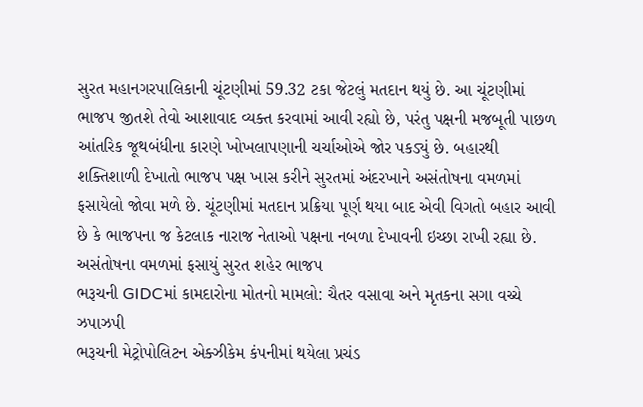સુરત મહાનગરપાલિકાની ચૂંટણીમાં 59.32 ટકા જેટલું મતદાન થયું છે. આ ચૂંટણીમાં ભાજપ જીતશે તેવો આશાવાદ વ્યક્ત કરવામાં આવી રહ્યો છે, પરંતુ પક્ષની મજબૂતી પાછળ આંતરિક જૂથબંધીના કારણે ખોખલાપણાની ચર્ચાઓએ જોર પકડ્યું છે. બહારથી શક્તિશાળી દેખાતો ભાજપ પક્ષ ખાસ કરીને સુરતમાં અંદરખાને અસંતોષના વમળમાં ફસાયેલો જોવા મળે છે. ચૂંટણીમાં મતદાન પ્રક્રિયા પૂર્ણ થયા બાદ એવી વિગતો બહાર આવી છે કે ભાજપના જ કેટલાક નારાજ નેતાઓ પક્ષના નબળા દેખાવની ઇચ્છા રાખી રહ્યા છે.
અસંતોષના વમળમાં ફસાયું સુરત શહેર ભાજપ
ભરૂચની GIDCમાં કામદારોના મોતનો મામલો: ચૈતર વસાવા અને મૃતકના સગા વચ્ચે ઝપાઝપી
ભરૂચની મેટ્રોપોલિટન એક્ઝીકેમ કંપનીમાં થયેલા પ્રચંડ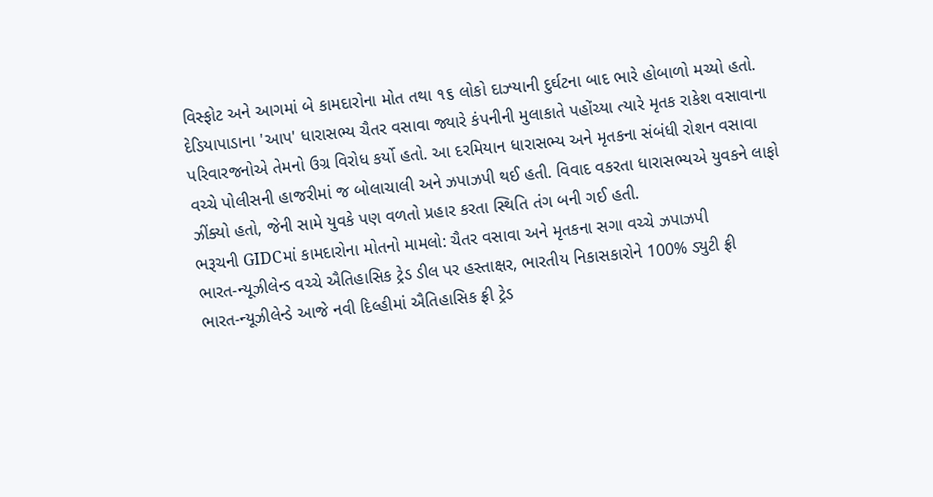વિસ્ફોટ અને આગમાં બે કામદારોના મોત તથા ૧૬ લોકો દાઝ્યાની દુર્ઘટના બાદ ભારે હોબાળો મચ્યો હતો. દેડિયાપાડાના 'આપ' ધારાસભ્ય ચૈતર વસાવા જ્યારે કંપનીની મુલાકાતે પહોંચ્યા ત્યારે મૃતક રાકેશ વસાવાના પરિવારજનોએ તેમનો ઉગ્ર વિરોધ કર્યો હતો. આ દરમિયાન ધારાસભ્ય અને મૃતકના સંબંધી રોશન વસાવા વચ્ચે પોલીસની હાજરીમાં જ બોલાચાલી અને ઝપાઝપી થઈ હતી. વિવાદ વકરતા ધારાસભ્યએ યુવકને લાફો ઝીંક્યો હતો, જેની સામે યુવકે પણ વળતો પ્રહાર કરતા સ્થિતિ તંગ બની ગઈ હતી.
ભરૂચની GIDCમાં કામદારોના મોતનો મામલો: ચૈતર વસાવા અને મૃતકના સગા વચ્ચે ઝપાઝપી
ભારત-ન્યૂઝીલેન્ડ વચ્ચે ઐતિહાસિક ટ્રેડ ડીલ પર હસ્તાક્ષર, ભારતીય નિકાસકારોને 100% ડ્યુટી ફ્રી
ભારત-ન્યૂઝીલેન્ડે આજે નવી દિલ્હીમાં ઐતિહાસિક ફ્રી ટ્રેડ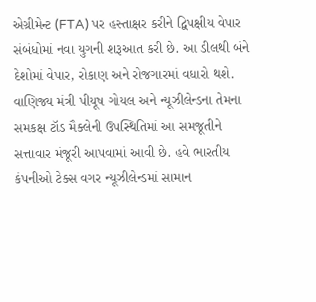એગ્રીમેન્ટ (FTA) પર હસ્તાક્ષર કરીને દ્વિપક્ષીય વેપાર સંબંધોમાં નવા યુગની શરૂઆત કરી છે. આ ડીલથી બંને દેશોમાં વેપાર, રોકાણ અને રોજગારમાં વધારો થશે. વાણિજ્ય મંત્રી પીયૂષ ગોયલ અને ન્યૂઝીલેન્ડના તેમના સમકક્ષ ટૉડ મૈક્લેની ઉપસ્થિતિમાં આ સમજૂતીને સત્તાવાર મંજૂરી આપવામાં આવી છે. હવે ભારતીય કંપનીઓ ટેક્સ વગર ન્યૂઝીલેન્ડમાં સામાન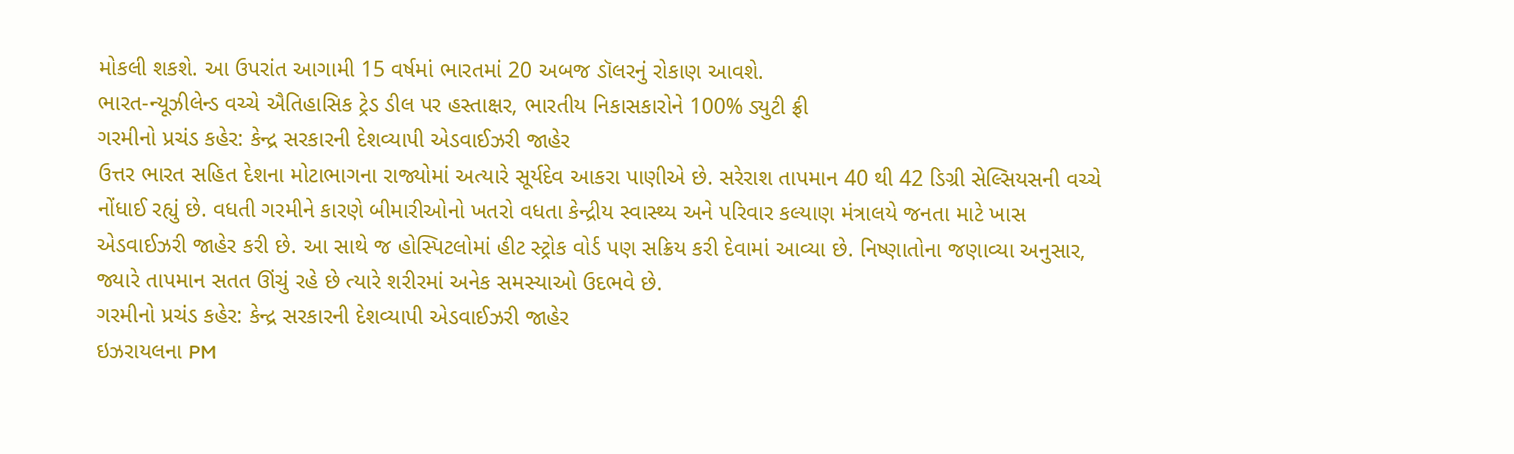મોકલી શકશે. આ ઉપરાંત આગામી 15 વર્ષમાં ભારતમાં 20 અબજ ડૉલરનું રોકાણ આવશે.
ભારત-ન્યૂઝીલેન્ડ વચ્ચે ઐતિહાસિક ટ્રેડ ડીલ પર હસ્તાક્ષર, ભારતીય નિકાસકારોને 100% ડ્યુટી ફ્રી
ગરમીનો પ્રચંડ કહેર: કેન્દ્ર સરકારની દેશવ્યાપી એડવાઈઝરી જાહેર
ઉત્તર ભારત સહિત દેશના મોટાભાગના રાજ્યોમાં અત્યારે સૂર્યદેવ આકરા પાણીએ છે. સરેરાશ તાપમાન 40 થી 42 ડિગ્રી સેલ્સિયસની વચ્ચે નોંધાઈ રહ્યું છે. વધતી ગરમીને કારણે બીમારીઓનો ખતરો વધતા કેન્દ્રીય સ્વાસ્થ્ય અને પરિવાર કલ્યાણ મંત્રાલયે જનતા માટે ખાસ એડવાઈઝરી જાહેર કરી છે. આ સાથે જ હોસ્પિટલોમાં હીટ સ્ટ્રોક વોર્ડ પણ સક્રિય કરી દેવામાં આવ્યા છે. નિષ્ણાતોના જણાવ્યા અનુસાર, જ્યારે તાપમાન સતત ઊંચું રહે છે ત્યારે શરીરમાં અનેક સમસ્યાઓ ઉદભવે છે.
ગરમીનો પ્રચંડ કહેર: કેન્દ્ર સરકારની દેશવ્યાપી એડવાઈઝરી જાહેર
ઇઝરાયલના PM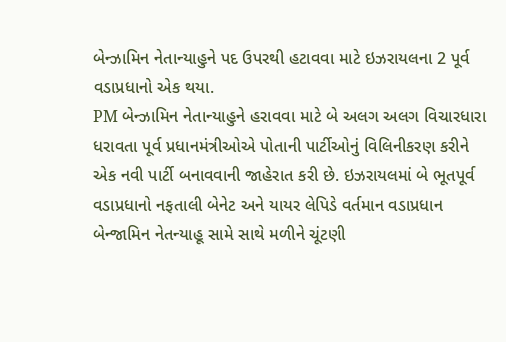બેન્ઝામિન નેતાન્યાહુને પદ ઉપરથી હટાવવા માટે ઇઝરાયલના 2 પૂર્વ વડાપ્રધાનો એક થયા.
PM બેન્ઝામિન નેતાન્યાહુને હરાવવા માટે બે અલગ અલગ વિચારધારા ધરાવતા પૂર્વ પ્રધાનમંત્રીઓએ પોતાની પાર્ટીઓનું વિલિનીકરણ કરીને એક નવી પાર્ટી બનાવવાની જાહેરાત કરી છે. ઇઝરાયલમાં બે ભૂતપૂર્વ વડાપ્રધાનો નફતાલી બેનેટ અને યાયર લેપિડે વર્તમાન વડાપ્રધાન બેન્જામિન નેતન્યાહૂ સામે સાથે મળીને ચૂંટણી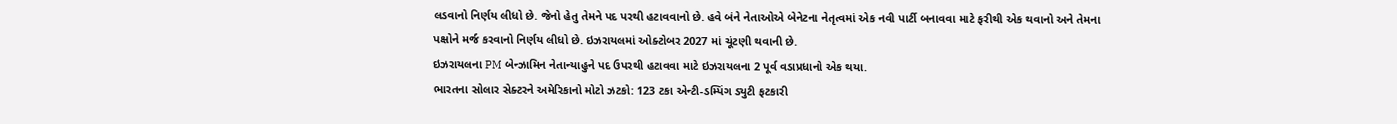લડવાનો નિર્ણય લીધો છે. જેનો હેતુ તેમને પદ પરથી હટાવવાનો છે. હવે બંને નેતાઓએ બેનેટના નેતૃત્વમાં એક નવી પાર્ટી બનાવવા માટે ફરીથી એક થવાનો અને તેમના પક્ષોને મર્જ કરવાનો નિર્ણય લીધો છે. ઇઝરાયલમાં ઓક્ટોબર 2027 માં ચૂંટણી થવાની છે.
ઇઝરાયલના PM બેન્ઝામિન નેતાન્યાહુને પદ ઉપરથી હટાવવા માટે ઇઝરાયલના 2 પૂર્વ વડાપ્રધાનો એક થયા.
ભારતના સોલાર સેક્ટરને અમેરિકાનો મોટો ઝટકો: 123 ટકા એન્ટી-ડમ્પિંગ ડ્યુટી ફટકારી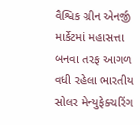વૈશ્વિક ગ્રીન એનર્જી માર્કેટમાં મહાસત્તા બનવા તરફ આગળ વધી રહેલા ભારતીય સોલર મેન્યુફેક્ચરિંગ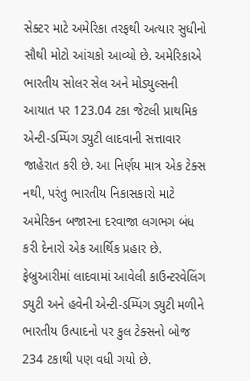સેક્ટર માટે અમેરિકા તરફથી અત્યાર સુધીનો સૌથી મોટો આંચકો આવ્યો છે. અમેરિકાએ ભારતીય સોલર સેલ અને મોડ્યુલ્સની આયાત પર 123.04 ટકા જેટલી પ્રાથમિક એન્ટી-ડમ્પિંગ ડ્યુટી લાદવાની સત્તાવાર જાહેરાત કરી છે. આ નિર્ણય માત્ર એક ટેક્સ નથી, પરંતુ ભારતીય નિકાસકારો માટે અમેરિકન બજારના દરવાજા લગભગ બંધ કરી દેનારો એક આર્થિક પ્રહાર છે. ફેબ્રુઆરીમાં લાદવામાં આવેલી કાઉન્ટરવેલિંગ ડ્યુટી અને હવેની એન્ટી-ડમ્પિંગ ડ્યુટી મળીને ભારતીય ઉત્પાદનો પર કુલ ટેક્સનો બોજ 234 ટકાથી પણ વધી ગયો છે.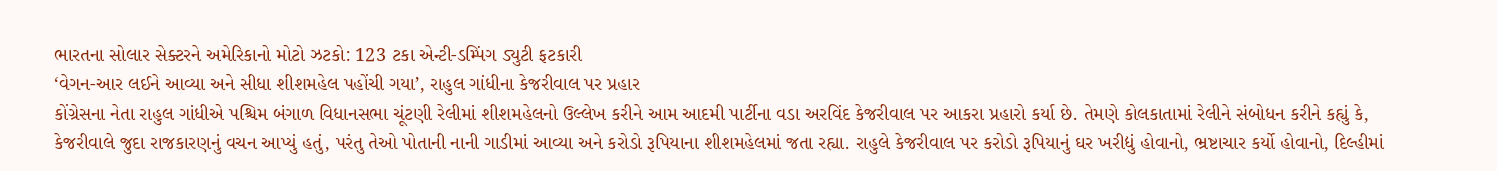ભારતના સોલાર સેક્ટરને અમેરિકાનો મોટો ઝટકો: 123 ટકા એન્ટી-ડમ્પિંગ ડ્યુટી ફટકારી
‘વેગન-આર લઈને આવ્યા અને સીધા શીશમહેલ પહોંચી ગયા’, રાહુલ ગાંધીના કેજરીવાલ પર પ્રહાર
કોંગ્રેસના નેતા રાહુલ ગાંધીએ પશ્ચિમ બંગાળ વિધાનસભા ચૂંટણી રેલીમાં શીશમહેલનો ઉલ્લેખ કરીને આમ આદમી પાર્ટીના વડા અરવિંદ કેજરીવાલ પર આકરા પ્રહારો કર્યા છે. તેમણે કોલકાતામાં રેલીને સંબોધન કરીને કહ્યું કે, કેજરીવાલે જુદા રાજકારણનું વચન આપ્યું હતું, પરંતુ તેઓ પોતાની નાની ગાડીમાં આવ્યા અને કરોડો રૂપિયાના શીશમહેલમાં જતા રહ્યા. રાહુલે કેજરીવાલ પર કરોડો રૂપિયાનું ઘર ખરીદ્યું હોવાનો, ભ્રષ્ટાચાર કર્યો હોવાનો, દિલ્હીમાં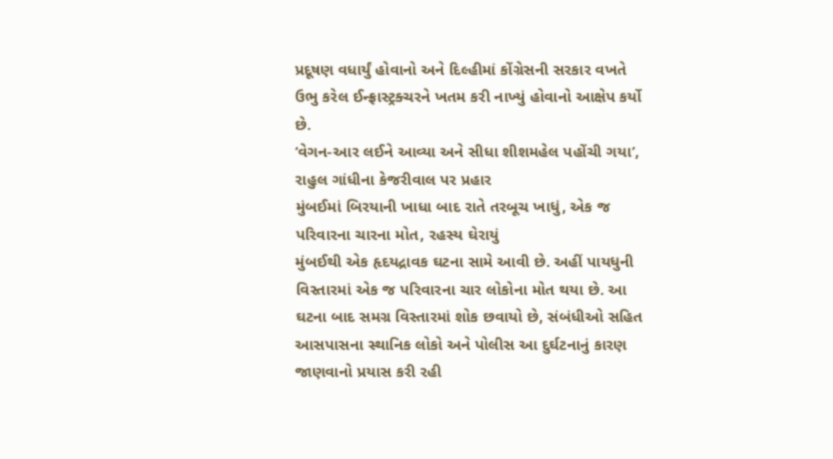પ્રદૂષણ વધાર્યું હોવાનો અને દિલ્હીમાં કોંગ્રેસની સરકાર વખતે ઉભુ કરેલ ઈન્ફ્રાસ્ટ્રક્ચરને ખતમ કરી નાખ્યું હોવાનો આક્ષેપ કર્યો છે.
‘વેગન-આર લઈને આવ્યા અને સીધા શીશમહેલ પહોંચી ગયા’, રાહુલ ગાંધીના કેજરીવાલ પર પ્રહાર
મુંબઈમાં બિરયાની ખાધા બાદ રાતે તરબૂચ ખાધું, એક જ પરિવારના ચારના મોત, રહસ્ય ઘેરાયું
મુંબઈથી એક હૃદયદ્રાવક ઘટના સામે આવી છે. અહીં પાયધુની વિસ્તારમાં એક જ પરિવારના ચાર લોકોના મોત થયા છે. આ ઘટના બાદ સમગ્ર વિસ્તારમાં શોક છવાયો છે, સંબંધીઓ સહિત આસપાસના સ્થાનિક લોકો અને પોલીસ આ દુર્ઘટનાનું કારણ જાણવાનો પ્રયાસ કરી રહી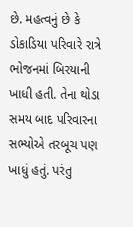છે. મહત્વનું છે કે ડોકાડિયા પરિવારે રાત્રે ભોજનમાં બિરયાની ખાધી હતી. તેના થોડા સમય બાદ પરિવારના સભ્યોએ તરબૂચ પણ ખાધું હતું. પરંતુ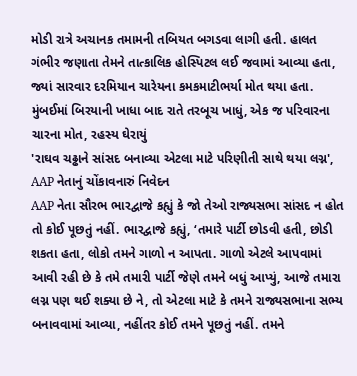મોડી રાત્રે અચાનક તમામની તબિયત બગડવા લાગી હતી. હાલત ગંભીર જણાતા તેમને તાત્કાલિક હોસ્પિટલ લઈ જવામાં આવ્યા હતા, જ્યાં સારવાર દરમિયાન ચારેયના કમકમાટીભર્યા મોત થયા હતા.
મુંબઈમાં બિરયાની ખાધા બાદ રાતે તરબૂચ ખાધું, એક જ પરિવારના ચારના મોત, રહસ્ય ઘેરાયું
'રાઘવ ચઢ્ઢાને સાંસદ બનાવ્યા એટલા માટે પરિણીતી સાથે થયા લગ્ન', AAP નેતાનું ચોંકાવનારું નિવેદન
AAP નેતા સૌરભ ભારદ્વાજે કહ્યું કે જો તેઓ રાજ્યસભા સાંસદ ન હોત તો કોઈ પૂછતું નહીં. ભારદ્વાજે કહ્યું, ‘તમારે પાર્ટી છોડવી હતી, છોડી શકતા હતા, લોકો તમને ગાળો ન આપતા. ગાળો એટલે આપવામાં આવી રહી છે કે તમે તમારી પાર્ટી જેણે તમને બધું આપ્યું, આજે તમારા લગ્ન પણ થઈ શક્યા છે ને, તો એટલા માટે કે તમને રાજ્યસભાના સભ્ય બનાવવામાં આવ્યા, નહીંતર કોઈ તમને પૂછતું નહીં. તમને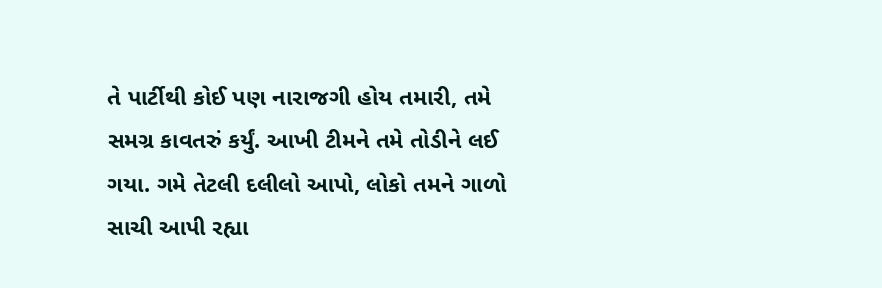તે પાર્ટીથી કોઈ પણ નારાજગી હોય તમારી, તમે સમગ્ર કાવતરું કર્યું. આખી ટીમને તમે તોડીને લઈ ગયા. ગમે તેટલી દલીલો આપો, લોકો તમને ગાળો સાચી આપી રહ્યા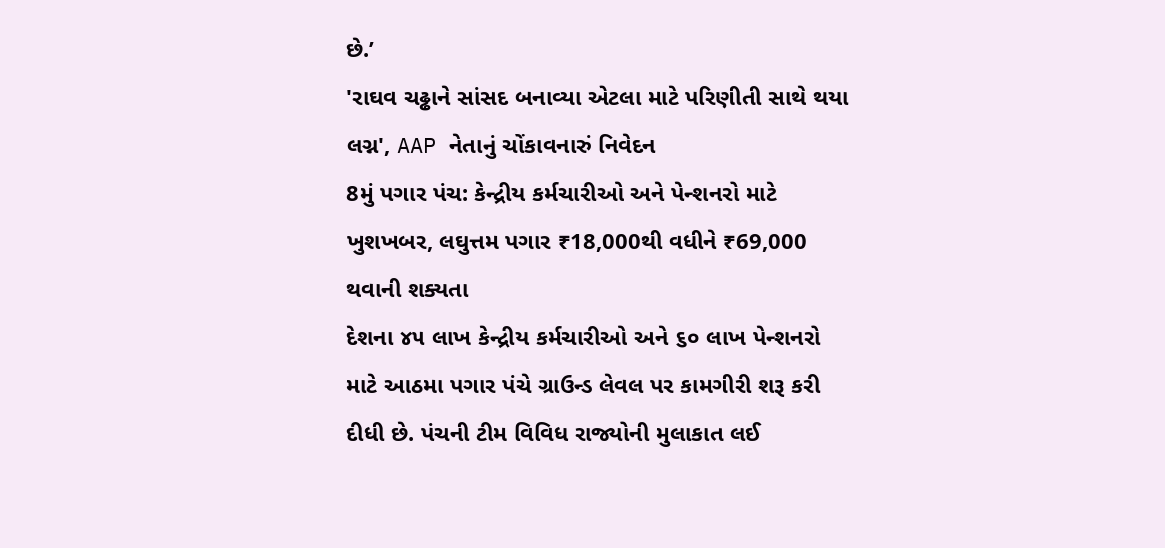છે.’
'રાઘવ ચઢ્ઢાને સાંસદ બનાવ્યા એટલા માટે પરિણીતી સાથે થયા લગ્ન', AAP નેતાનું ચોંકાવનારું નિવેદન
8મું પગાર પંચ: કેન્દ્રીય કર્મચારીઓ અને પેન્શનરો માટે ખુશખબર, લઘુત્તમ પગાર ₹18,000થી વધીને ₹69,000 થવાની શક્યતા
દેશના ૪૫ લાખ કેન્દ્રીય કર્મચારીઓ અને ૬૦ લાખ પેન્શનરો માટે આઠમા પગાર પંચે ગ્રાઉન્ડ લેવલ પર કામગીરી શરૂ કરી દીધી છે. પંચની ટીમ વિવિધ રાજ્યોની મુલાકાત લઈ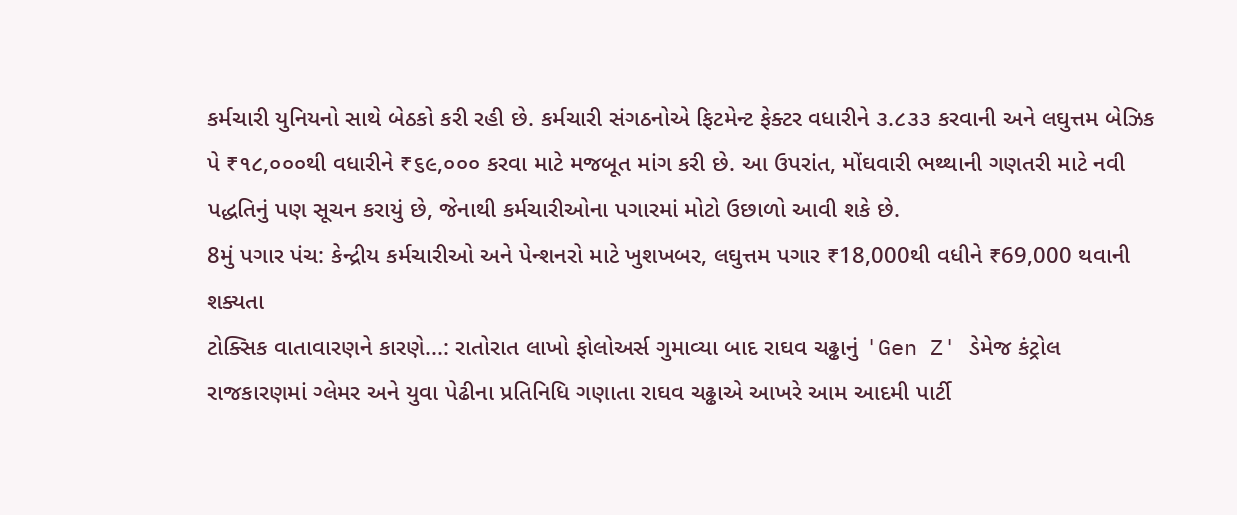કર્મચારી યુનિયનો સાથે બેઠકો કરી રહી છે. કર્મચારી સંગઠનોએ ફિટમેન્ટ ફેક્ટર વધારીને ૩.૮૩૩ કરવાની અને લઘુત્તમ બેઝિક પે ₹૧૮,૦૦૦થી વધારીને ₹૬૯,૦૦૦ કરવા માટે મજબૂત માંગ કરી છે. આ ઉપરાંત, મોંઘવારી ભથ્થાની ગણતરી માટે નવી પદ્ધતિનું પણ સૂચન કરાયું છે, જેનાથી કર્મચારીઓના પગારમાં મોટો ઉછાળો આવી શકે છે.
8મું પગાર પંચ: કેન્દ્રીય કર્મચારીઓ અને પેન્શનરો માટે ખુશખબર, લઘુત્તમ પગાર ₹18,000થી વધીને ₹69,000 થવાની શક્યતા
ટોક્સિક વાતાવારણને કારણે...: રાતોરાત લાખો ફોલોઅર્સ ગુમાવ્યા બાદ રાઘવ ચઢ્ઢાનું 'Gen Z' ડેમેજ કંટ્રોલ
રાજકારણમાં ગ્લેમર અને યુવા પેઢીના પ્રતિનિધિ ગણાતા રાઘવ ચઢ્ઢાએ આખરે આમ આદમી પાર્ટી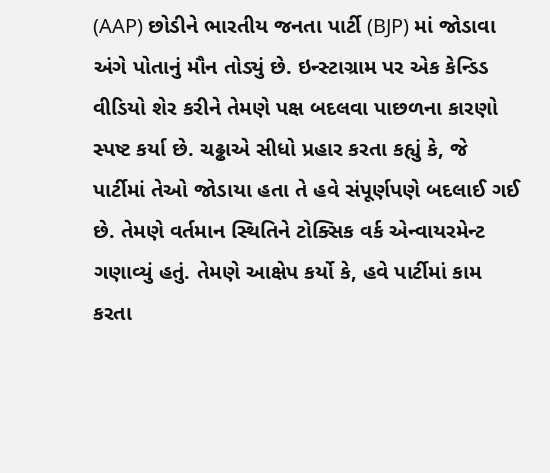(AAP) છોડીને ભારતીય જનતા પાર્ટી (BJP) માં જોડાવા અંગે પોતાનું મૌન તોડ્યું છે. ઇન્સ્ટાગ્રામ પર એક કેન્ડિડ વીડિયો શેર કરીને તેમણે પક્ષ બદલવા પાછળના કારણો સ્પષ્ટ કર્યા છે. ચઢ્ઢાએ સીધો પ્રહાર કરતા કહ્યું કે, જે પાર્ટીમાં તેઓ જોડાયા હતા તે હવે સંપૂર્ણપણે બદલાઈ ગઈ છે. તેમણે વર્તમાન સ્થિતિને ટોક્સિક વર્ક એન્વાયરમેન્ટ ગણાવ્યું હતું. તેમણે આક્ષેપ કર્યો કે, હવે પાર્ટીમાં કામ કરતા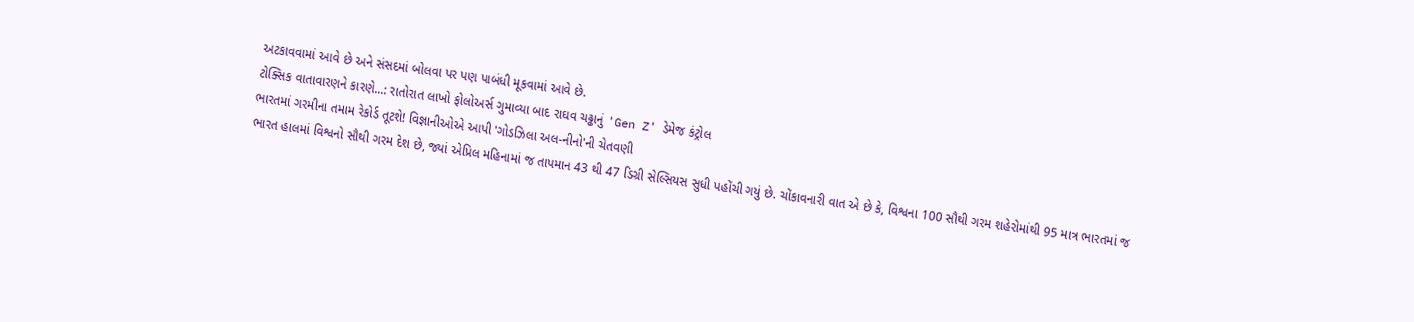અટકાવવામાં આવે છે અને સંસદમાં બોલવા પર પણ પાબંધી મૂકવામાં આવે છે.
ટોક્સિક વાતાવારણને કારણે...: રાતોરાત લાખો ફોલોઅર્સ ગુમાવ્યા બાદ રાઘવ ચઢ્ઢાનું 'Gen Z' ડેમેજ કંટ્રોલ
ભારતમાં ગરમીના તમામ રેકોર્ડ તૂટશે! વિજ્ઞાનીઓએ આપી 'ગોડઝિલા અલ-નીનો'ની ચેતવણી
ભારત હાલમાં વિશ્વનો સૌથી ગરમ દેશ છે, જ્યાં એપ્રિલ મહિનામાં જ તાપમાન 43 થી 47 ડિગ્રી સેલ્સિયસ સુધી પહોંચી ગયું છે. ચોંકાવનારી વાત એ છે કે, વિશ્વના 100 સૌથી ગરમ શહેરોમાંથી 95 માત્ર ભારતમાં જ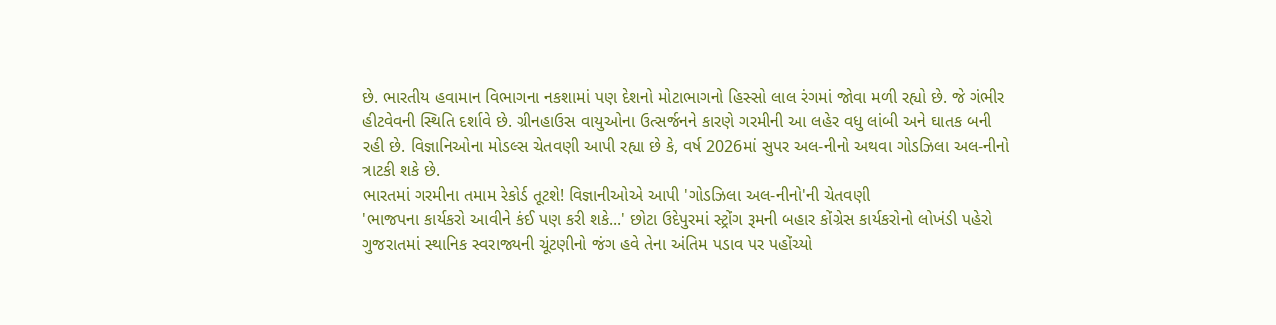છે. ભારતીય હવામાન વિભાગના નકશામાં પણ દેશનો મોટાભાગનો હિસ્સો લાલ રંગમાં જોવા મળી રહ્યો છે. જે ગંભીર હીટવેવની સ્થિતિ દર્શાવે છે. ગ્રીનહાઉસ વાયુઓના ઉત્સર્જનને કારણે ગરમીની આ લહેર વધુ લાંબી અને ઘાતક બની રહી છે. વિજ્ઞાનિઓના મોડલ્સ ચેતવણી આપી રહ્યા છે કે, વર્ષ 2026માં સુપર અલ-નીનો અથવા ગોડઝિલા અલ-નીનો ત્રાટકી શકે છે.
ભારતમાં ગરમીના તમામ રેકોર્ડ તૂટશે! વિજ્ઞાનીઓએ આપી 'ગોડઝિલા અલ-નીનો'ની ચેતવણી
'ભાજપના કાર્યકરો આવીને કંઈ પણ કરી શકે...' છોટા ઉદેપુરમાં સ્ટ્રોંગ રૂમની બહાર કોંગ્રેસ કાર્યકરોનો લોખંડી પહેરો
ગુજરાતમાં સ્થાનિક સ્વરાજ્યની ચૂંટણીનો જંગ હવે તેના અંતિમ પડાવ પર પહોંચ્યો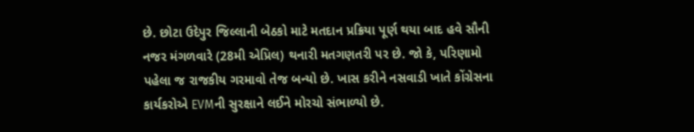છે. છોટા ઉદેપુર જિલ્લાની બેઠકો માટે મતદાન પ્રક્રિયા પૂર્ણ થયા બાદ હવે સૌની નજર મંગળવારે (28મી એપ્રિલ) થનારી મતગણતરી પર છે. જો કે, પરિણામો પહેલા જ રાજકીય ગરમાવો તેજ બન્યો છે. ખાસ કરીને નસવાડી ખાતે કોંગ્રેસના કાર્યકરોએ EVMની સુરક્ષાને લઈને મોરચો સંભાળ્યો છે.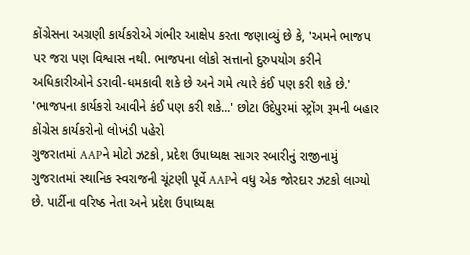કોંગ્રેસના અગ્રણી કાર્યકરોએ ગંભીર આક્ષેપ કરતા જણાવ્યું છે કે, 'અમને ભાજપ પર જરા પણ વિશ્વાસ નથી. ભાજપના લોકો સત્તાનો દુરુપયોગ કરીને અધિકારીઓને ડરાવી-ધમકાવી શકે છે અને ગમે ત્યારે કંઈ પણ કરી શકે છે.'
'ભાજપના કાર્યકરો આવીને કંઈ પણ કરી શકે...' છોટા ઉદેપુરમાં સ્ટ્રોંગ રૂમની બહાર કોંગ્રેસ કાર્યકરોનો લોખંડી પહેરો
ગુજરાતમાં AAPને મોટો ઝટકો, પ્રદેશ ઉપાધ્યક્ષ સાગર રબારીનું રાજીનામું
ગુજરાતમાં સ્થાનિક સ્વરાજની ચૂંટણી પૂર્વે AAPને વધુ એક જોરદાર ઝટકો લાગ્યો છે. પાર્ટીના વરિષ્ઠ નેતા અને પ્રદેશ ઉપાધ્યક્ષ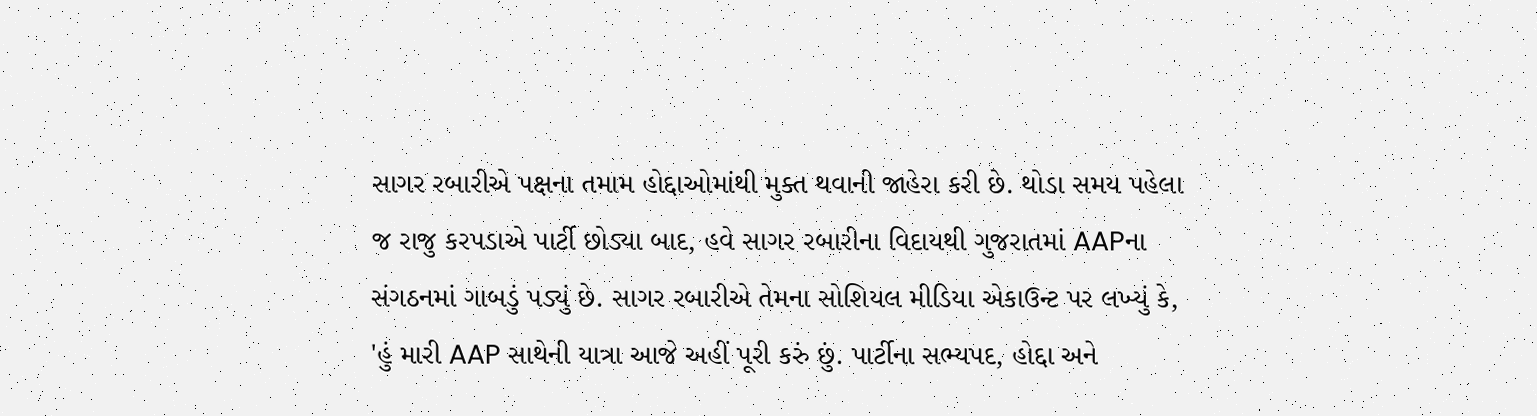સાગર રબારીએ પક્ષના તમામ હોદ્દાઓમાંથી મુક્ત થવાની જાહેરા કરી છે. થોડા સમય પહેલા જ રાજુ કરપડાએ પાર્ટી છોડ્યા બાદ, હવે સાગર રબારીના વિદાયથી ગુજરાતમાં AAPના સંગઠનમાં ગાબડું પડ્યું છે. સાગર રબારીએ તેમના સોશિયલ મીડિયા એકાઉન્ટ પર લખ્યું કે, 'હું મારી AAP સાથેની યાત્રા આજે અહીં પૂરી કરું છું. પાર્ટીના સભ્યપદ, હોદ્દા અને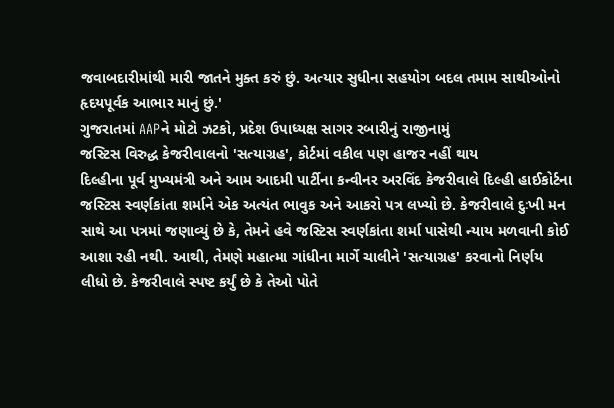જવાબદારીમાંથી મારી જાતને મુક્ત કરું છું. અત્યાર સુધીના સહયોગ બદલ તમામ સાથીઓનો હૃદયપૂર્વક આભાર માનું છું.'
ગુજરાતમાં AAPને મોટો ઝટકો, પ્રદેશ ઉપાધ્યક્ષ સાગર રબારીનું રાજીનામું
જસ્ટિસ વિરુદ્ધ કેજરીવાલનો 'સત્યાગ્રહ', કોર્ટમાં વકીલ પણ હાજર નહીં થાય
દિલ્હીના પૂર્વ મુખ્યમંત્રી અને આમ આદમી પાર્ટીના કન્વીનર અરવિંદ કેજરીવાલે દિલ્હી હાઈકોર્ટના જસ્ટિસ સ્વર્ણકાંતા શર્માને એક અત્યંત ભાવુક અને આકરો પત્ર લખ્યો છે. કેજરીવાલે દુઃખી મન સાથે આ પત્રમાં જણાવ્યું છે કે, તેમને હવે જસ્ટિસ સ્વર્ણકાંતા શર્મા પાસેથી ન્યાય મળવાની કોઈ આશા રહી નથી. આથી, તેમણે મહાત્મા ગાંધીના માર્ગે ચાલીને 'સત્યાગ્રહ' કરવાનો નિર્ણય લીધો છે. કેજરીવાલે સ્પષ્ટ કર્યું છે કે તેઓ પોતે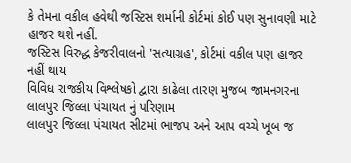કે તેમના વકીલ હવેથી જસ્ટિસ શર્માની કોર્ટમાં કોઈ પણ સુનાવણી માટે હાજર થશે નહીં.
જસ્ટિસ વિરુદ્ધ કેજરીવાલનો 'સત્યાગ્રહ', કોર્ટમાં વકીલ પણ હાજર નહીં થાય
વિવિધ રાજકીય વિશ્લેષકો દ્વારા કાઢેલા તારણ મુજબ જામનગરના લાલપુર જિલ્લા પંચાયત નું પરિણામ
લાલપુર જિલ્લા પંચાયત સીટમાં ભાજપ અને આપ વચ્ચે ખૂબ જ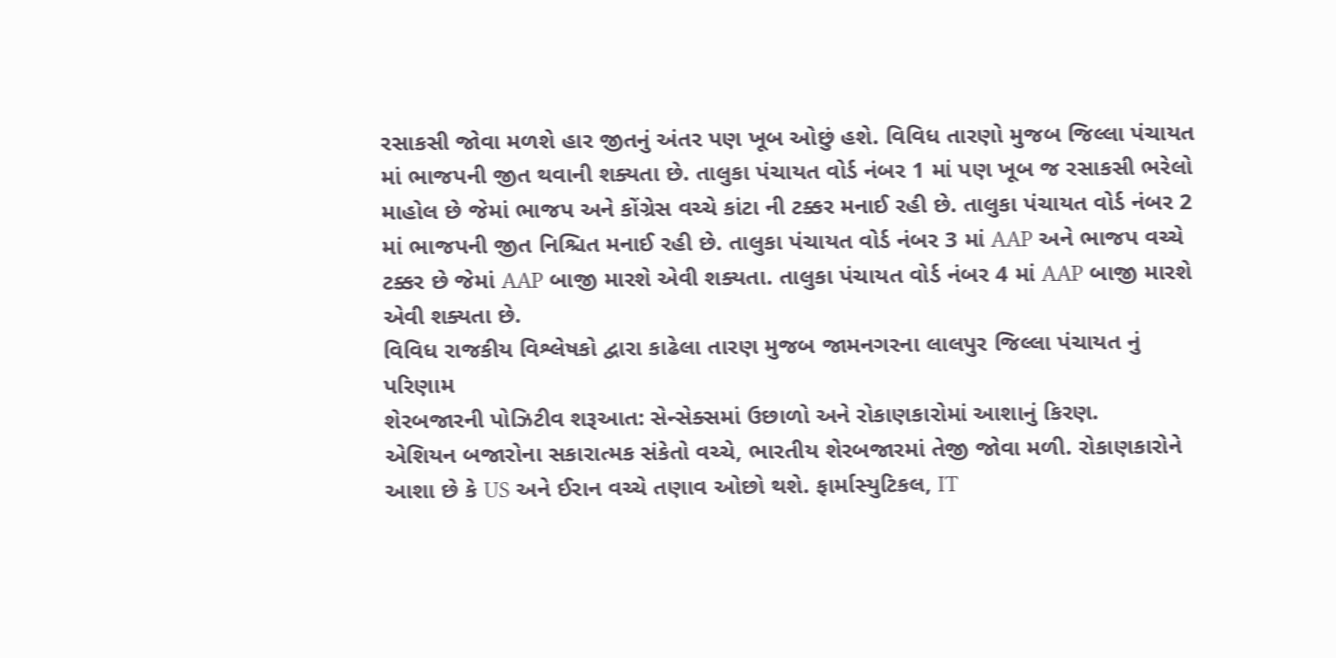રસાકસી જોવા મળશે હાર જીતનું અંતર પણ ખૂબ ઓછું હશે. વિવિધ તારણો મુજબ જિલ્લા પંચાયત માં ભાજપની જીત થવાની શક્યતા છે. તાલુકા પંચાયત વોર્ડ નંબર 1 માં પણ ખૂબ જ રસાકસી ભરેલો માહોલ છે જેમાં ભાજપ અને કોંગ્રેસ વચ્ચે કાંટા ની ટક્કર મનાઈ રહી છે. તાલુકા પંચાયત વોર્ડ નંબર 2 માં ભાજપની જીત નિશ્ચિત મનાઈ રહી છે. તાલુકા પંચાયત વોર્ડ નંબર 3 માં AAP અને ભાજપ વચ્ચે ટક્કર છે જેમાં AAP બાજી મારશે એવી શક્યતા. તાલુકા પંચાયત વોર્ડ નંબર 4 માં AAP બાજી મારશે એવી શક્યતા છે.
વિવિધ રાજકીય વિશ્લેષકો દ્વારા કાઢેલા તારણ મુજબ જામનગરના લાલપુર જિલ્લા પંચાયત નું પરિણામ
શેરબજારની પોઝિટીવ શરૂઆત: સેન્સેક્સમાં ઉછાળો અને રોકાણકારોમાં આશાનું કિરણ.
એશિયન બજારોના સકારાત્મક સંકેતો વચ્ચે, ભારતીય શેરબજારમાં તેજી જોવા મળી. રોકાણકારોને આશા છે કે US અને ઈરાન વચ્ચે તણાવ ઓછો થશે. ફાર્માસ્યુટિકલ, IT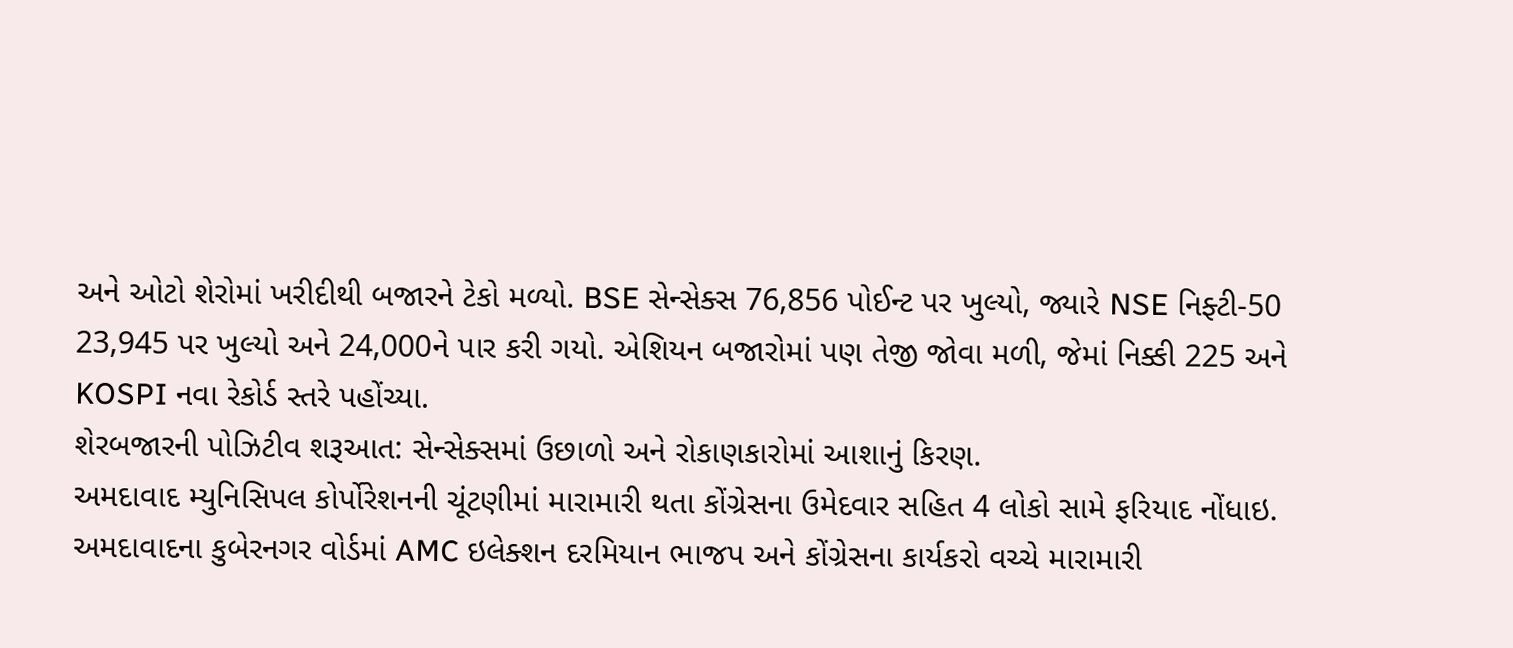અને ઓટો શેરોમાં ખરીદીથી બજારને ટેકો મળ્યો. BSE સેન્સેક્સ 76,856 પોઈન્ટ પર ખુલ્યો, જ્યારે NSE નિફ્ટી-50 23,945 પર ખુલ્યો અને 24,000ને પાર કરી ગયો. એશિયન બજારોમાં પણ તેજી જોવા મળી, જેમાં નિક્કી 225 અને KOSPI નવા રેકોર્ડ સ્તરે પહોંચ્યા.
શેરબજારની પોઝિટીવ શરૂઆત: સેન્સેક્સમાં ઉછાળો અને રોકાણકારોમાં આશાનું કિરણ.
અમદાવાદ મ્યુનિસિપલ કોર્પોરેશનની ચૂંટણીમાં મારામારી થતા કોંગ્રેસના ઉમેદવાર સહિત 4 લોકો સામે ફરિયાદ નોંધાઇ.
અમદાવાદના કુબેરનગર વોર્ડમાં AMC ઇલેક્શન દરમિયાન ભાજપ અને કોંગ્રેસના કાર્યકરો વચ્ચે મારામારી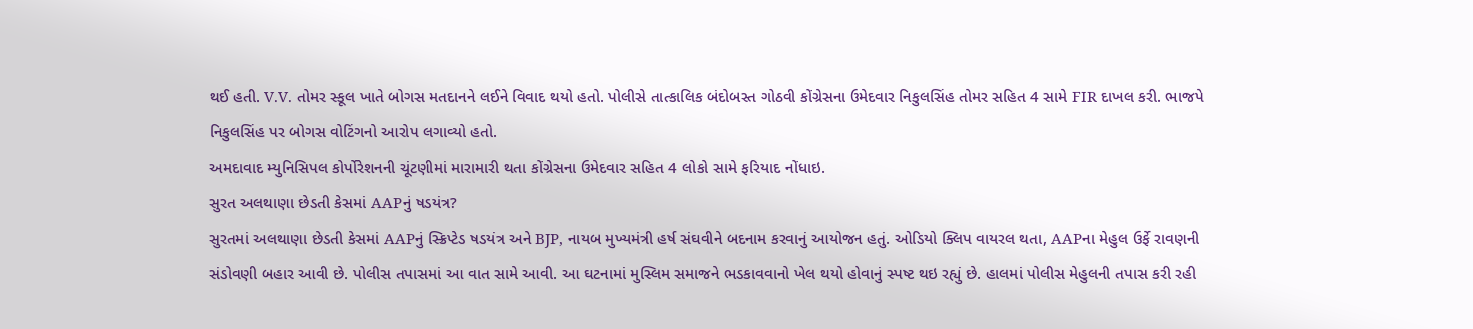થઈ હતી. V.V. તોમર સ્કૂલ ખાતે બોગસ મતદાનને લઈને વિવાદ થયો હતો. પોલીસે તાત્કાલિક બંદોબસ્ત ગોઠવી કોંગ્રેસના ઉમેદવાર નિકુલસિંહ તોમર સહિત 4 સામે FIR દાખલ કરી. ભાજપે નિકુલસિંહ પર બોગસ વોટિંગનો આરોપ લગાવ્યો હતો.
અમદાવાદ મ્યુનિસિપલ કોર્પોરેશનની ચૂંટણીમાં મારામારી થતા કોંગ્રેસના ઉમેદવાર સહિત 4 લોકો સામે ફરિયાદ નોંધાઇ.
સુરત અલથાણા છેડતી કેસમાં AAPનું ષડયંત્ર?
સુરતમાં અલથાણા છેડતી કેસમાં AAPનું સ્ક્રિપ્ટેડ ષડયંત્ર અને BJP, નાયબ મુખ્યમંત્રી હર્ષ સંઘવીને બદનામ કરવાનું આયોજન હતું. ઓડિયો ક્લિપ વાયરલ થતા, AAPના મેહુલ ઉર્ફે રાવણની સંડોવણી બહાર આવી છે. પોલીસ તપાસમાં આ વાત સામે આવી. આ ઘટનામાં મુસ્લિમ સમાજને ભડકાવવાનો ખેલ થયો હોવાનું સ્પષ્ટ થઇ રહ્યું છે. હાલમાં પોલીસ મેહુલની તપાસ કરી રહી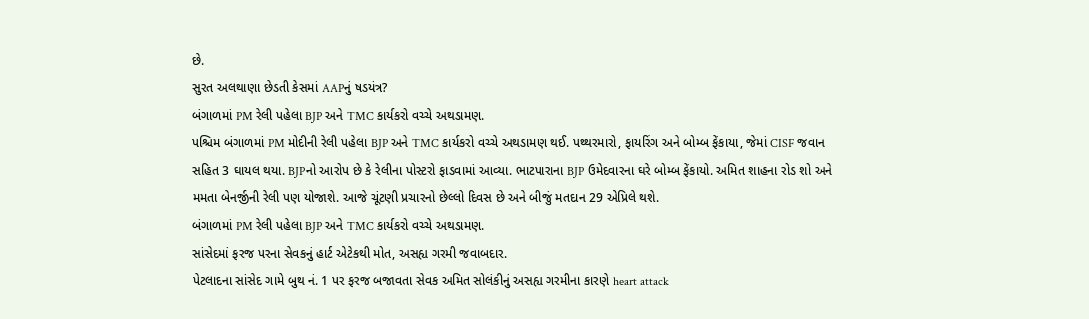છે.
સુરત અલથાણા છેડતી કેસમાં AAPનું ષડયંત્ર?
બંગાળમાં PM રેલી પહેલા BJP અને TMC કાર્યકરો વચ્ચે અથડામણ.
પશ્ચિમ બંગાળમાં PM મોદીની રેલી પહેલા BJP અને TMC કાર્યકરો વચ્ચે અથડામણ થઈ. પથ્થરમારો, ફાયરિંગ અને બોમ્બ ફેંકાયા, જેમાં CISF જવાન સહિત 3 ઘાયલ થયા. BJPનો આરોપ છે કે રેલીના પોસ્ટરો ફાડવામાં આવ્યા. ભાટપારાના BJP ઉમેદવારના ઘરે બોમ્બ ફેંકાયો. અમિત શાહના રોડ શો અને મમતા બેનર્જીની રેલી પણ યોજાશે. આજે ચૂંટણી પ્રચારનો છેલ્લો દિવસ છે અને બીજું મતદાન 29 એપ્રિલે થશે.
બંગાળમાં PM રેલી પહેલા BJP અને TMC કાર્યકરો વચ્ચે અથડામણ.
સાંસેદમાં ફરજ પરના સેવકનું હાર્ટ એટેકથી મોત, અસહ્ય ગરમી જવાબદાર.
પેટલાદના સાંસેદ ગામે બુથ નં. 1 પર ફરજ બજાવતા સેવક અમિત સોલંકીનું અસહ્ય ગરમીના કારણે heart attack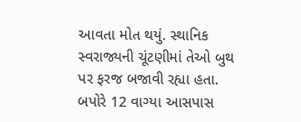આવતા મોત થયું. સ્થાનિક સ્વરાજ્યની ચૂંટણીમાં તેઓ બુથ પર ફરજ બજાવી રહ્યા હતા. બપોરે 12 વાગ્યા આસપાસ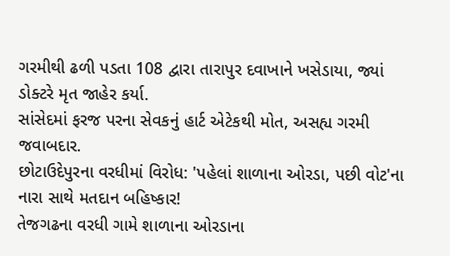ગરમીથી ઢળી પડતા 108 દ્વારા તારાપુર દવાખાને ખસેડાયા, જ્યાં ડોક્ટરે મૃત જાહેર કર્યા.
સાંસેદમાં ફરજ પરના સેવકનું હાર્ટ એટેકથી મોત, અસહ્ય ગરમી જવાબદાર.
છોટાઉદેપુરના વરધીમાં વિરોધ: 'પહેલાં શાળાના ઓરડા, પછી વોટ'ના નારા સાથે મતદાન બહિષ્કાર!
તેજગઢના વરધી ગામે શાળાના ઓરડાના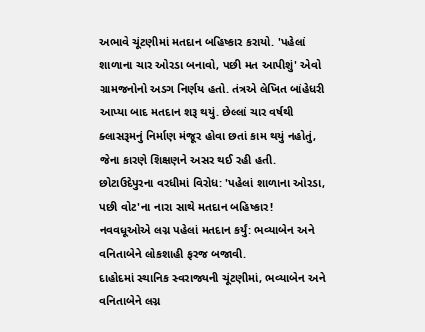અભાવે ચૂંટણીમાં મતદાન બહિષ્કાર કરાયો. 'પહેલાં શાળાના ચાર ઓરડા બનાવો, પછી મત આપીશું' એવો ગ્રામજનોનો અડગ નિર્ણય હતો. તંત્રએ લેખિત બાંહેધરી આપ્યા બાદ મતદાન શરૂ થયું. છેલ્લાં ચાર વર્ષથી ક્લાસરૂમનું નિર્માણ મંજૂર હોવા છતાં કામ થયું નહોતું, જેના કારણે શિક્ષણને અસર થઈ રહી હતી.
છોટાઉદેપુરના વરધીમાં વિરોધ: 'પહેલાં શાળાના ઓરડા, પછી વોટ'ના નારા સાથે મતદાન બહિષ્કાર!
નવવધૂઓએ લગ્ન પહેલાં મતદાન કર્યું: ભવ્યાબેન અને વનિતાબેને લોકશાહી ફરજ બજાવી.
દાહોદમાં સ્થાનિક સ્વરાજ્યની ચૂંટણીમાં, ભવ્યાબેન અને વનિતાબેને લગ્ન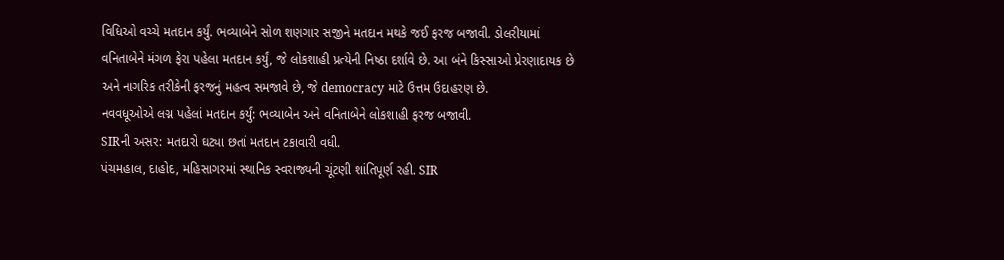વિધિઓ વચ્ચે મતદાન કર્યું. ભવ્યાબેને સોળ શણગાર સજીને મતદાન મથકે જઈ ફરજ બજાવી. ડોલરીયામાં વનિતાબેને મંગળ ફેરા પહેલા મતદાન કર્યું, જે લોકશાહી પ્રત્યેની નિષ્ઠા દર્શાવે છે. આ બંને કિસ્સાઓ પ્રેરણાદાયક છે અને નાગરિક તરીકેની ફરજનું મહત્વ સમજાવે છે, જે democracy માટે ઉત્તમ ઉદાહરણ છે.
નવવધૂઓએ લગ્ન પહેલાં મતદાન કર્યું: ભવ્યાબેન અને વનિતાબેને લોકશાહી ફરજ બજાવી.
SIRની અસર: મતદારો ઘટ્યા છતાં મતદાન ટકાવારી વધી.
પંચમહાલ, દાહોદ, મહિસાગરમાં સ્થાનિક સ્વરાજ્યની ચૂંટણી શાંતિપૂર્ણ રહી. SIR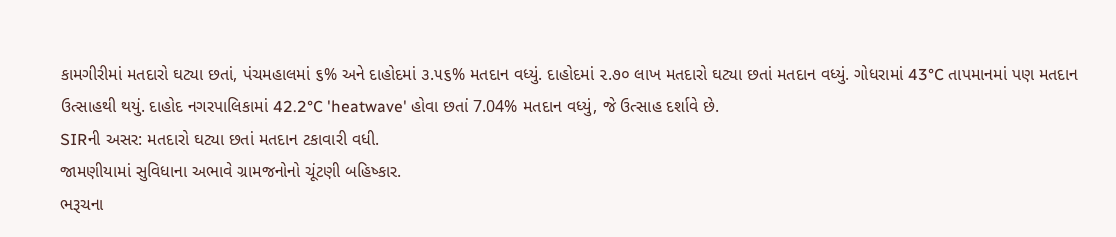કામગીરીમાં મતદારો ઘટ્યા છતાં, પંચમહાલમાં ૬% અને દાહોદમાં ૩.૫૬% મતદાન વધ્યું. દાહોદમાં ૨.૭૦ લાખ મતદારો ઘટ્યા છતાં મતદાન વધ્યું. ગોધરામાં 43°C તાપમાનમાં પણ મતદાન ઉત્સાહથી થયું. દાહોદ નગરપાલિકામાં 42.2°C 'heatwave' હોવા છતાં 7.04% મતદાન વધ્યું, જે ઉત્સાહ દર્શાવે છે.
SIRની અસર: મતદારો ઘટ્યા છતાં મતદાન ટકાવારી વધી.
જામણીયામાં સુવિધાના અભાવે ગ્રામજનોનો ચૂંટણી બહિષ્કાર.
ભરૂચના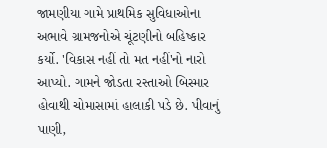જામણીયા ગામે પ્રાથમિક સુવિધાઓના અભાવે ગ્રામજનોએ ચૂંટણીનો બહિષ્કાર કર્યો. 'વિકાસ નહીં તો મત નહીં'નો નારો આપ્યો. ગામને જોડતા રસ્તાઓ બિસ્માર હોવાથી ચોમાસામાં હાલાકી પડે છે. પીવાનું પાણી,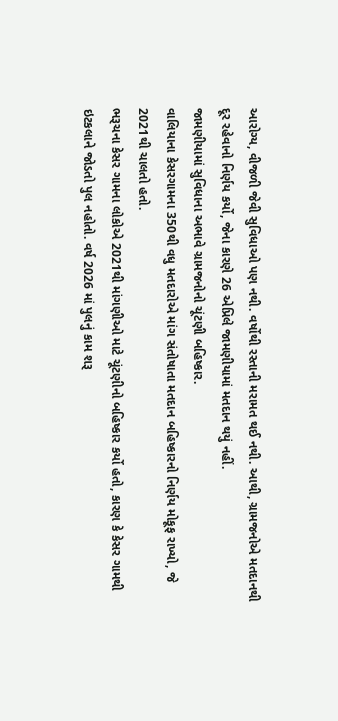આરોગ્ય, વીજળી જેવી સુવિધાઓ પણ નથી. વર્ષોથી રસ્તાની મરામત થઈ નથી. આથી, ગ્રામજનોએ મતદાનથી દૂર રહેવાનો નિર્ણય કર્યો, જેના કારણે 26 એપ્રિલે જામણીયામાં મતદાન થયું નહીં.
જામણીયામાં સુવિધાના અભાવે ગ્રામજનોનો ચૂંટણી બહિષ્કાર.
વાલિયાના કેસરગામના 350થી વધુ મતદારોએ માંગ સંતોષાતા મતદાન બહિષ્કારનો નિર્ણય મોકૂફ રાખ્યો, જે 2021થી ચાલતો હતો.
ભરૂચના કેસર ગામના લોકોએ 2021થી માંગણીઓ માટે ચૂંટણીનો બહિષ્કાર કર્યો હતો, કારણ કે કેસર ગામથી ઇટકલાને જોડતો પુલ નહોતો. વર્ષ 2026 માં પુલનું કામ શરૂ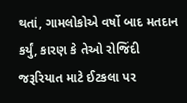થતાં, ગામલોકોએ વર્ષો બાદ મતદાન કર્યું, કારણ કે તેઓ રોજિંદી જરૂરિયાત માટે ઈટકલા પર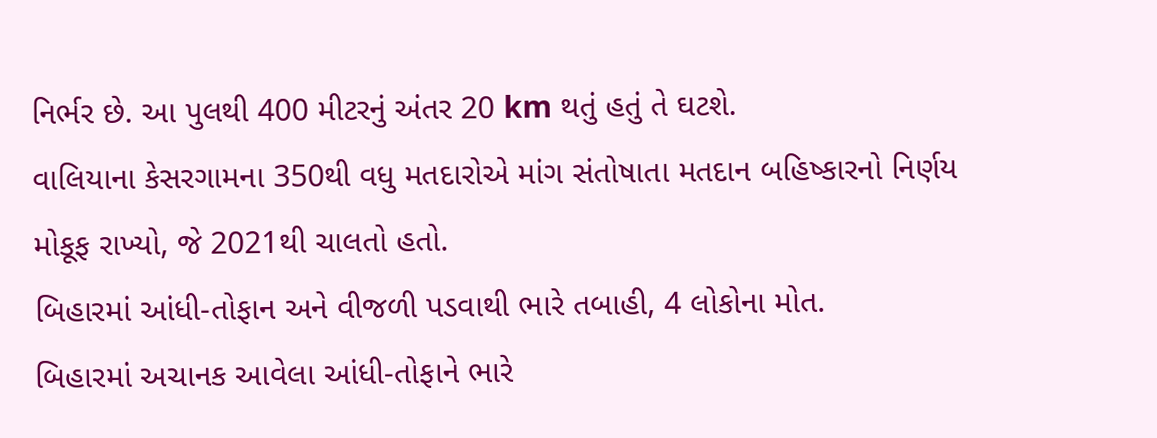નિર્ભર છે. આ પુલથી 400 મીટરનું અંતર 20 km થતું હતું તે ઘટશે.
વાલિયાના કેસરગામના 350થી વધુ મતદારોએ માંગ સંતોષાતા મતદાન બહિષ્કારનો નિર્ણય મોકૂફ રાખ્યો, જે 2021થી ચાલતો હતો.
બિહારમાં આંધી-તોફાન અને વીજળી પડવાથી ભારે તબાહી, 4 લોકોના મોત.
બિહારમાં અચાનક આવેલા આંધી-તોફાને ભારે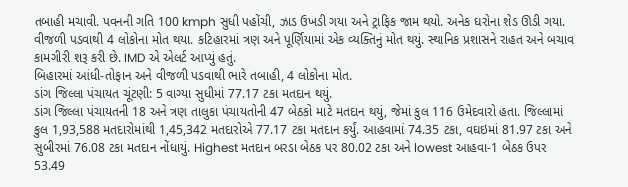તબાહી મચાવી. પવનની ગતિ 100 kmph સુધી પહોંચી, ઝાડ ઉખડી ગયા અને ટ્રાફિક જામ થયો. અનેક ઘરોના શેડ ઊડી ગયા. વીજળી પડવાથી 4 લોકોના મોત થયા. કટિહારમાં ત્રણ અને પૂર્ણિયામાં એક વ્યક્તિનું મોત થયું. સ્થાનિક પ્રશાસને રાહત અને બચાવ કામગીરી શરૂ કરી છે. IMD એ એલર્ટ આપ્યું હતું.
બિહારમાં આંધી-તોફાન અને વીજળી પડવાથી ભારે તબાહી, 4 લોકોના મોત.
ડાંગ જિલ્લા પંચાયત ચૂંટણી: 5 વાગ્યા સુધીમાં 77.17 ટકા મતદાન થયું.
ડાંગ જિલ્લા પંચાયતની 18 અને ત્રણ તાલુકા પંચાયતોની 47 બેઠકો માટે મતદાન થયું, જેમાં કુલ 116 ઉમેદવારો હતા. જિલ્લામાં કુલ 1,93,588 મતદારોમાંથી 1,45,342 મતદારોએ 77.17 ટકા મતદાન કર્યું. આહવામાં 74.35 ટકા, વઘઇમાં 81.97 ટકા અને સુબીરમાં 76.08 ટકા મતદાન નોંધાયું. Highest મતદાન બરડા બેઠક પર 80.02 ટકા અને lowest આહવા-1 બેઠક ઉપર 53.49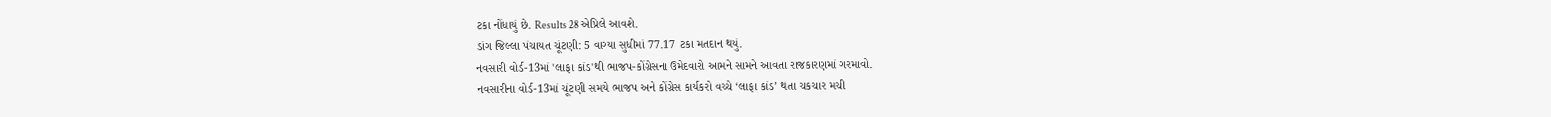ટકા નોંધાયું છે. Results 28 એપ્રિલે આવશે.
ડાંગ જિલ્લા પંચાયત ચૂંટણી: 5 વાગ્યા સુધીમાં 77.17 ટકા મતદાન થયું.
નવસારી વોર્ડ-13માં 'લાફા કાંડ'થી ભાજપ-કોંગ્રેસના ઉમેદવારો આમને સામને આવતા રાજકારણમાં ગરમાવો.
નવસારીના વોર્ડ-13માં ચૂંટણી સમયે ભાજપ અને કોંગ્રેસ કાર્યકરો વચ્ચે ‘લાફા કાંડ’ થતા ચકચાર મચી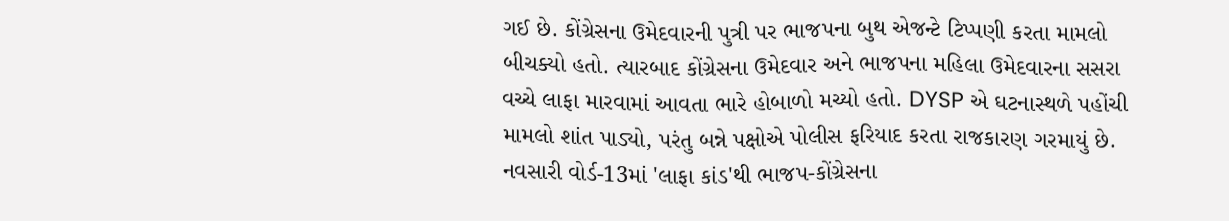ગઈ છે. કોંગ્રેસના ઉમેદવારની પુત્રી પર ભાજપના બુથ એજન્ટે ટિપ્પણી કરતા મામલો બીચક્યો હતો. ત્યારબાદ કોંગ્રેસના ઉમેદવાર અને ભાજપના મહિલા ઉમેદવારના સસરા વચ્ચે લાફા મારવામાં આવતા ભારે હોબાળો મચ્યો હતો. DYSP એ ઘટનાસ્થળે પહોંચી મામલો શાંત પાડ્યો, પરંતુ બન્ને પક્ષોએ પોલીસ ફરિયાદ કરતા રાજકારણ ગરમાયું છે.
નવસારી વોર્ડ-13માં 'લાફા કાંડ'થી ભાજપ-કોંગ્રેસના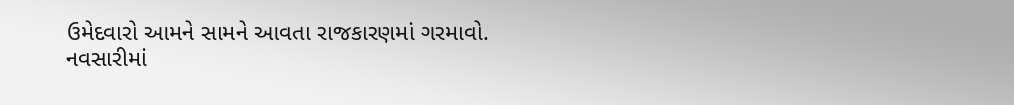ઉમેદવારો આમને સામને આવતા રાજકારણમાં ગરમાવો.
નવસારીમાં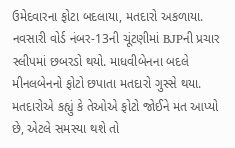ઉમેદવારના ફોટા બદલાયા, મતદારો અકળાયા.
નવસારી વોર્ડ નંબર-13ની ચૂંટણીમાં BJPની પ્રચાર સ્લીપમાં છબરડો થયો. માધવીબેનના બદલે મીનલબેનનો ફોટો છપાતા મતદારો ગુસ્સે થયા. મતદારોએ કહ્યું કે તેઓએ ફોટો જોઈને મત આપ્યો છે, એટલે સમસ્યા થશે તો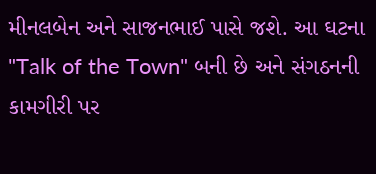મીનલબેન અને સાજનભાઈ પાસે જશે. આ ઘટના "Talk of the Town" બની છે અને સંગઠનની કામગીરી પર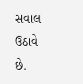સવાલ ઉઠાવે છે.